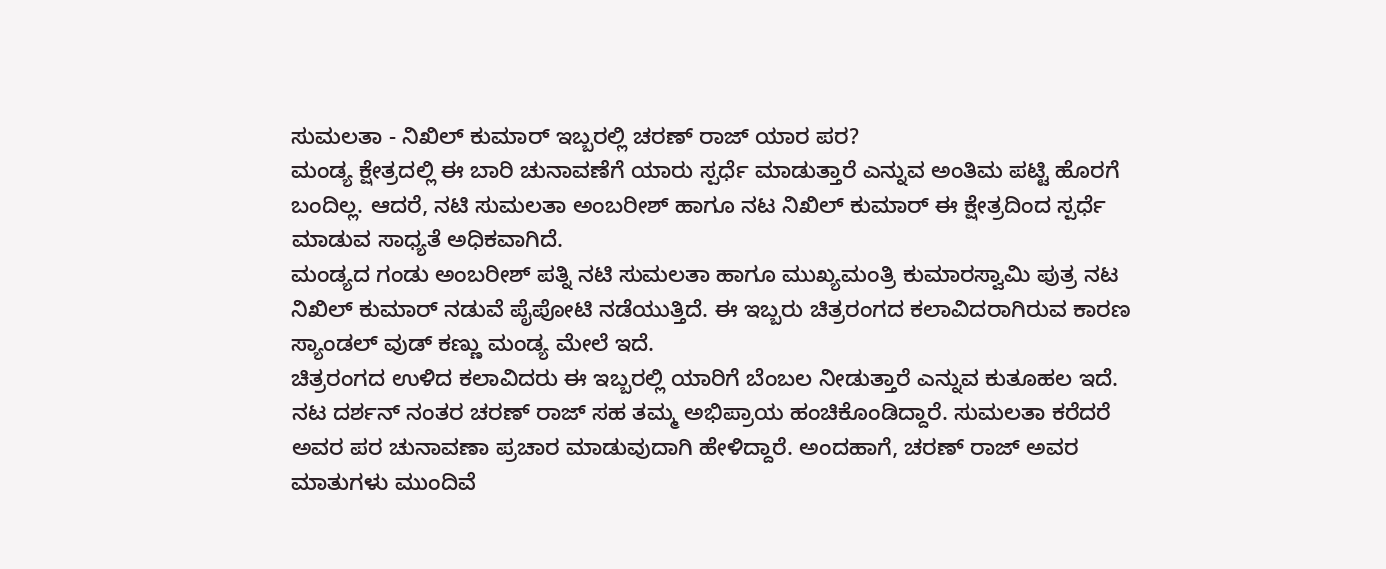ಸುಮಲತಾ - ನಿಖಿಲ್ ಕುಮಾರ್ ಇಬ್ಬರಲ್ಲಿ ಚರಣ್ ರಾಜ್ ಯಾರ ಪರ?
ಮಂಡ್ಯ ಕ್ಷೇತ್ರದಲ್ಲಿ ಈ ಬಾರಿ ಚುನಾವಣೆಗೆ ಯಾರು ಸ್ಪರ್ಧೆ ಮಾಡುತ್ತಾರೆ ಎನ್ನುವ ಅಂತಿಮ ಪಟ್ಟಿ ಹೊರಗೆ ಬಂದಿಲ್ಲ. ಆದರೆ, ನಟಿ ಸುಮಲತಾ ಅಂಬರೀಶ್ ಹಾಗೂ ನಟ ನಿಖಿಲ್ ಕುಮಾರ್ ಈ ಕ್ಷೇತ್ರದಿಂದ ಸ್ಪರ್ಧೆ ಮಾಡುವ ಸಾಧ್ಯತೆ ಅಧಿಕವಾಗಿದೆ.
ಮಂಡ್ಯದ ಗಂಡು ಅಂಬರೀಶ್ ಪತ್ನಿ ನಟಿ ಸುಮಲತಾ ಹಾಗೂ ಮುಖ್ಯಮಂತ್ರಿ ಕುಮಾರಸ್ವಾಮಿ ಪುತ್ರ ನಟ ನಿಖಿಲ್ ಕುಮಾರ್ ನಡುವೆ ಪೈಪೋಟಿ ನಡೆಯುತ್ತಿದೆ. ಈ ಇಬ್ಬರು ಚಿತ್ರರಂಗದ ಕಲಾವಿದರಾಗಿರುವ ಕಾರಣ ಸ್ಯಾಂಡಲ್ ವುಡ್ ಕಣ್ಣು ಮಂಡ್ಯ ಮೇಲೆ ಇದೆ.
ಚಿತ್ರರಂಗದ ಉಳಿದ ಕಲಾವಿದರು ಈ ಇಬ್ಬರಲ್ಲಿ ಯಾರಿಗೆ ಬೆಂಬಲ ನೀಡುತ್ತಾರೆ ಎನ್ನುವ ಕುತೂಹಲ ಇದೆ. ನಟ ದರ್ಶನ್ ನಂತರ ಚರಣ್ ರಾಜ್ ಸಹ ತಮ್ಮ ಅಭಿಪ್ರಾಯ ಹಂಚಿಕೊಂಡಿದ್ದಾರೆ. ಸುಮಲತಾ ಕರೆದರೆ ಅವರ ಪರ ಚುನಾವಣಾ ಪ್ರಚಾರ ಮಾಡುವುದಾಗಿ ಹೇಳಿದ್ದಾರೆ. ಅಂದಹಾಗೆ, ಚರಣ್ ರಾಜ್ ಅವರ ಮಾತುಗಳು ಮುಂದಿವೆ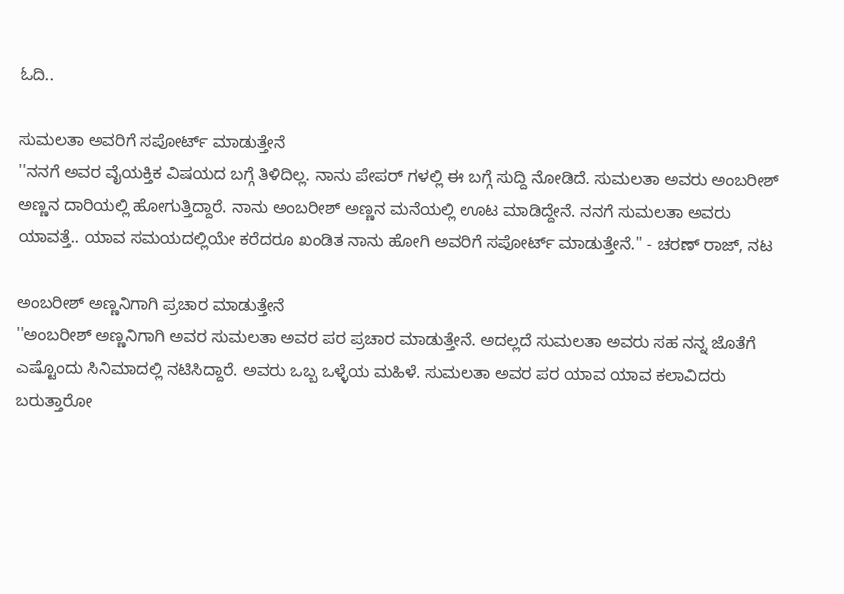ಓದಿ..

ಸುಮಲತಾ ಅವರಿಗೆ ಸಪೋರ್ಟ್ ಮಾಡುತ್ತೇನೆ
''ನನಗೆ ಅವರ ವೈಯಕ್ತಿಕ ವಿಷಯದ ಬಗ್ಗೆ ತಿಳಿದಿಲ್ಲ. ನಾನು ಪೇಪರ್ ಗಳಲ್ಲಿ ಈ ಬಗ್ಗೆ ಸುದ್ದಿ ನೋಡಿದೆ. ಸುಮಲತಾ ಅವರು ಅಂಬರೀಶ್ ಅಣ್ಣನ ದಾರಿಯಲ್ಲಿ ಹೋಗುತ್ತಿದ್ದಾರೆ. ನಾನು ಅಂಬರೀಶ್ ಅಣ್ಣನ ಮನೆಯಲ್ಲಿ ಊಟ ಮಾಡಿದ್ದೇನೆ. ನನಗೆ ಸುಮಲತಾ ಅವರು ಯಾವತ್ತೆ.. ಯಾವ ಸಮಯದಲ್ಲಿಯೇ ಕರೆದರೂ ಖಂಡಿತ ನಾನು ಹೋಗಿ ಅವರಿಗೆ ಸಪೋರ್ಟ್ ಮಾಡುತ್ತೇನೆ.'' - ಚರಣ್ ರಾಜ್, ನಟ

ಅಂಬರೀಶ್ ಅಣ್ಣನಿಗಾಗಿ ಪ್ರಚಾರ ಮಾಡುತ್ತೇನೆ
''ಅಂಬರೀಶ್ ಅಣ್ಣನಿಗಾಗಿ ಅವರ ಸುಮಲತಾ ಅವರ ಪರ ಪ್ರಚಾರ ಮಾಡುತ್ತೇನೆ. ಅದಲ್ಲದೆ ಸುಮಲತಾ ಅವರು ಸಹ ನನ್ನ ಜೊತೆಗೆ ಎಷ್ಟೊಂದು ಸಿನಿಮಾದಲ್ಲಿ ನಟಿಸಿದ್ದಾರೆ. ಅವರು ಒಬ್ಬ ಒಳ್ಳೆಯ ಮಹಿಳೆ. ಸುಮಲತಾ ಅವರ ಪರ ಯಾವ ಯಾವ ಕಲಾವಿದರು ಬರುತ್ತಾರೋ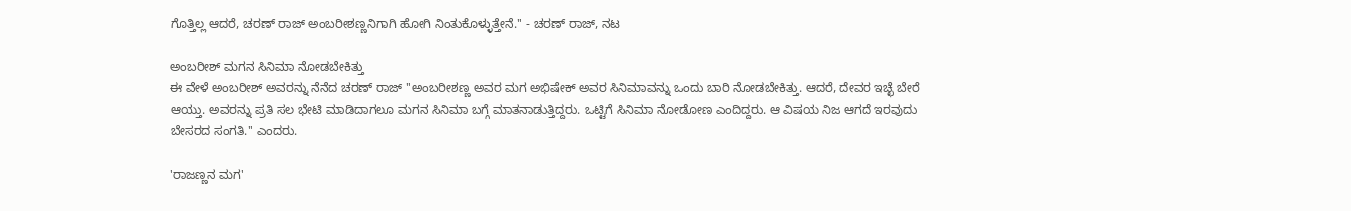ಗೊತ್ತಿಲ್ಲ ಆದರೆ, ಚರಣ್ ರಾಜ್ ಅಂಬರೀಶಣ್ಣನಿಗಾಗಿ ಹೋಗಿ ನಿಂತುಕೊಳ್ಳುತ್ತೇನೆ.'' - ಚರಣ್ ರಾಜ್, ನಟ

ಅಂಬರೀಶ್ ಮಗನ ಸಿನಿಮಾ ನೋಡಬೇಕಿತ್ತು
ಈ ವೇಳೆ ಅಂಬರೀಶ್ ಅವರನ್ನು ನೆನೆದ ಚರಣ್ ರಾಜ್ ''ಅಂಬರೀಶಣ್ಣ ಅವರ ಮಗ ಅಭಿಷೇಕ್ ಅವರ ಸಿನಿಮಾವನ್ನು ಒಂದು ಬಾರಿ ನೋಡಬೇಕಿತ್ತು. ಆದರೆ, ದೇವರ ಇಚ್ಛೆ ಬೇರೆ ಆಯ್ತು. ಅವರನ್ನು ಪ್ರತಿ ಸಲ ಭೇಟಿ ಮಾಡಿದಾಗಲೂ ಮಗನ ಸಿನಿಮಾ ಬಗ್ಗೆ ಮಾತನಾಡುತ್ತಿದ್ದರು. ಒಟ್ಟಿಗೆ ಸಿನಿಮಾ ನೋಡೋಣ ಎಂದಿದ್ದರು. ಆ ವಿಷಯ ನಿಜ ಆಗದೆ ಇರವುದು ಬೇಸರದ ಸಂಗತಿ.'' ಎಂದರು.

'ರಾಜಣ್ಣನ ಮಗ'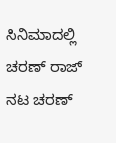ಸಿನಿಮಾದಲ್ಲಿ ಚರಣ್ ರಾಜ್
ನಟ ಚರಣ್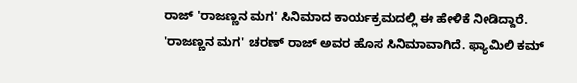ರಾಜ್ 'ರಾಜಣ್ಣನ ಮಗ' ಸಿನಿಮಾದ ಕಾರ್ಯಕ್ರಮದಲ್ಲಿ ಈ ಹೇಳಿಕೆ ನೀಡಿದ್ದಾರೆ. 'ರಾಜಣ್ಣನ ಮಗ' ಚರಣ್ ರಾಜ್ ಅವರ ಹೊಸ ಸಿನಿಮಾವಾಗಿದೆ. ಫ್ಯಾಮಿಲಿ ಕಮ್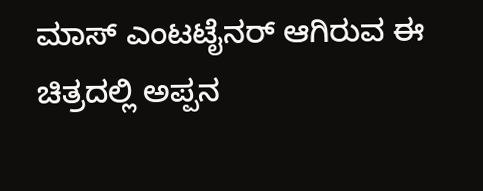ಮಾಸ್ ಎಂಟಟೈನರ್ ಆಗಿರುವ ಈ ಚಿತ್ರದಲ್ಲಿ ಅಪ್ಪನ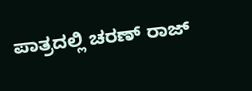ಪಾತ್ರದಲ್ಲಿ ಚರಣ್ ರಾಜ್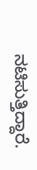ನಟಿಸುತ್ತಿದ್ದಾರೆ.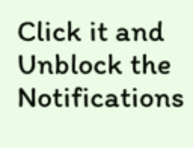Click it and Unblock the Notifications